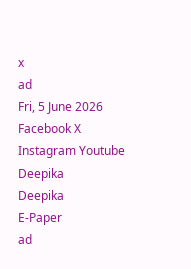x
ad
Fri, 5 June 2026
Facebook X Instagram Youtube
Deepika
Deepika
E-Paper
ad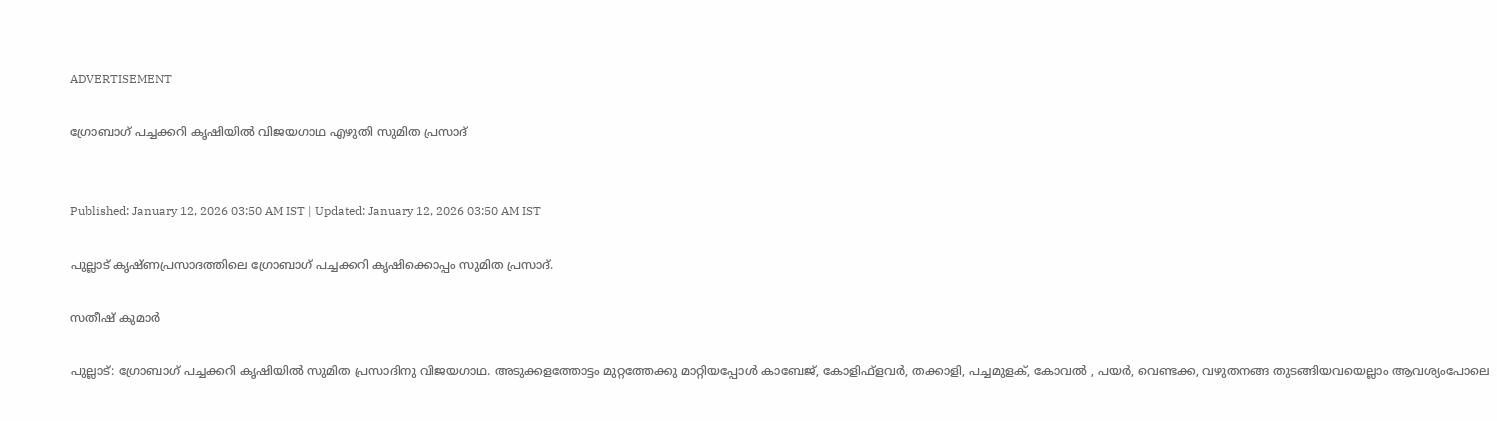ADVERTISEMENT

ഗ്രോബാഗ് പച്ചക്കറി കൃഷിയില്‍ വിജയഗാഥ എഴുതി സുമിത പ്രസാദ്


Published: January 12, 2026 03:50 AM IST | Updated: January 12, 2026 03:50 AM IST

പുല്ലാട് കൃഷ്ണപ്രസാദത്തിലെ ഗ്രോബാഗ് പച്ചക്കറി കൃഷിക്കൊപ്പം സുമിത പ്രസാദ്.

സതീഷ് കുമാര്‍

പുല്ലാട്: ഗ്രോബാഗ് പച്ചക്കറി കൃഷിയില്‍ സുമിത പ്രസാദിനു വിജയഗാഥ. അടുക്കളത്തോട്ടം മുറ്റത്തേക്കു മാറ്റിയപ്പോള്‍ കാബേജ്, കോളിഫ്ളവര്‍, തക്കാളി, പച്ചമുളക്, കോവല്‍ , പയര്‍, വെണ്ടക്ക, വഴുതനങ്ങ തുടങ്ങിയവയെല്ലാം ആവശ്യംപോലെ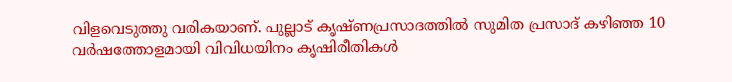വിളവെടുത്തു വരികയാണ്. പുല്ലാട് കൃഷ്ണപ്രസാദത്തില്‍ സുമിത പ്രസാദ് കഴിഞ്ഞ 10 വര്‍ഷത്തോളമായി വിവിധയിനം കൃഷിരീതികള്‍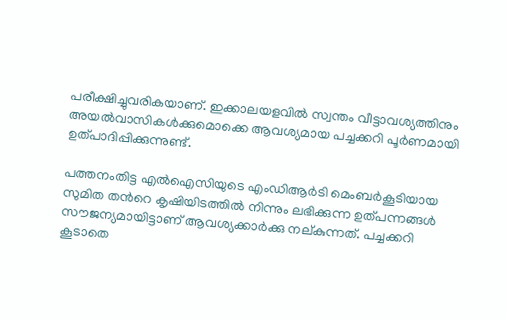പരീക്ഷിച്ചുവരികയാണ്. ഇക്കാലയളവില്‍ സ്വന്തം വീട്ടാവശ്യത്തിനും അയല്‍വാസികള്‍ക്കുമൊക്കെ ആവശ്യമായ പച്ചക്കറി പൂര്‍ണമായി ഉത്പാദിപ്പിക്കുന്നുണ്ട്.

പത്തനംതിട്ട എല്‍ഐസിയുടെ എംഡിആര്‍ടി മെംബര്‍കൂടിയായ സുമിത തന്‍റെ കൃഷിയിടത്തില്‍ നിന്നും ലഭിക്കുന്ന ഉത്പന്നങ്ങള്‍ സൗജന്യമായിട്ടാണ് ആവശ്യക്കാര്‍ക്കു നല്കുന്നത്. പച്ചക്കറി കൂടാതെ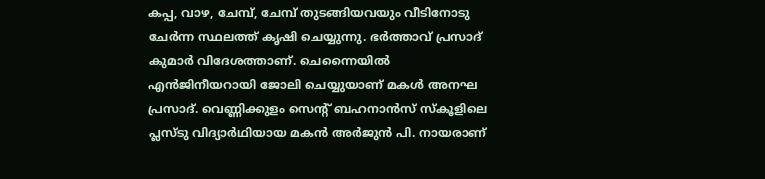കപ്പ, വാഴ, ചേമ്പ്, ചേമ്പ് തുടങ്ങിയവയും വീടിനോടു ചേര്‍ന്ന സ്ഥലത്ത് കൃഷി ചെയ്യുന്നു. ഭര്‍ത്താവ് പ്രസാദ് കുമാര്‍ വിദേശത്താണ്. ചെന്നൈയില്‍ എന്‍ജിനീയറായി ജോലി ചെയ്യുയാണ് മകള്‍ അനഘ പ്രസാദ്. വെണ്ണിക്കുളം സെന്‍റ് ബഹനാന്‍സ് സ്‌കൂളിലെ പ്ലസ്ടു വിദ്യാര്‍ഥിയായ മകന്‍ അര്‍ജുന്‍ പി. നായരാണ്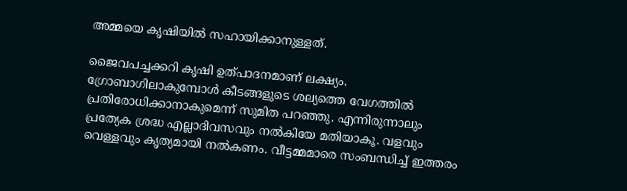അമ്മയെ കൃഷിയില്‍ സഹായിക്കാനുള്ളത്.

ജൈവപച്ചക്കറി കൃഷി ഉത്പാദനമാണ് ലക്ഷ്യം. ഗ്രോബാഗിലാകുമ്പോള്‍ കീടങ്ങളുടെ ശല്യത്തെ വേഗത്തില്‍ പ്രതിരോധിക്കാനാകുമെന്ന് സുമിത പറഞ്ഞു. എന്നിരുന്നാലും പ്രത്യേക ശ്രദ്ധ എല്ലാദിവസവും നല്‍കിയേ മതിയാകൂ. വളവും വെള്ളവും കൃത്യമായി നല്‍കണം. വീട്ടമ്മമാരെ സംബന്ധിച്ച് ഇത്തരം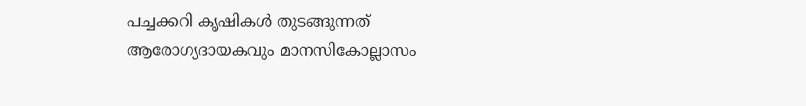പച്ചക്കറി കൃഷികള്‍ തുടങ്ങുന്നത് ആരോഗ്യദായകവും മാനസികോല്ലാസം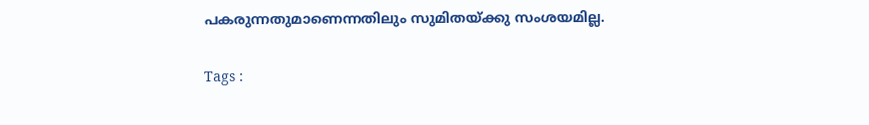പകരുന്നതുമാണെന്നതിലും സുമിതയ്ക്കു സംശയമില്ല.

Tags :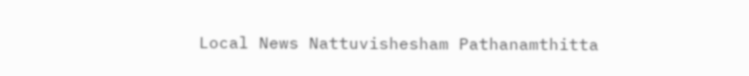Local News Nattuvishesham Pathanamthitta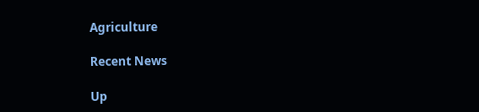Agriculture

Recent News

Up